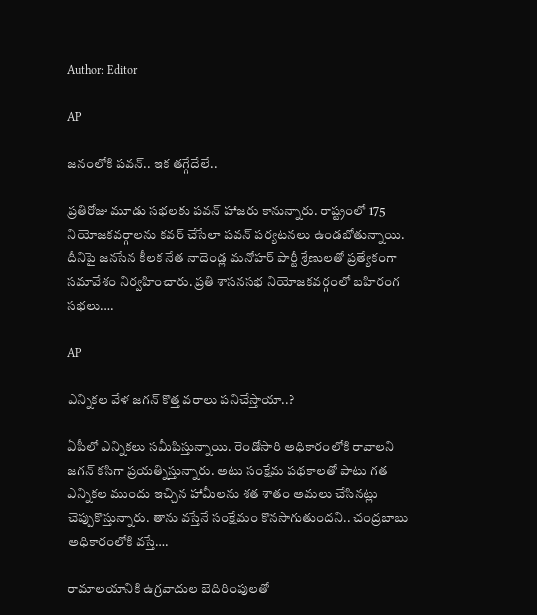Author: Editor

AP

జనంలోకి పవన్.. ఇక తగ్గేదేలే..

ప్రతిరోజు మూడు సభలకు పవన్ హాజరు కానున్నారు. రాష్ట్రంలో 175 నియోజకవర్గాలను కవర్ చేసేలా పవన్ పర్యటనలు ఉండబోతున్నాయి. దీనిపై జనసేన కీలక నేత నాదెండ్ల మనోహర్ పార్టీ శ్రేణులతో ప్రత్యేకంగా సమావేశం నిర్వహించారు. ప్రతి శాసనసభ నియోజకవర్గంలో బహిరంగ సభలు….

AP

ఎన్నికల వేళ జగన్ కొత్త వరాలు పనిచేస్తాయా..?

ఏపీలో ఎన్నికలు సమీపిస్తున్నాయి. రెండోసారి అధికారంలోకి రావాలని జగన్ కసిగా ప్రయత్నిస్తున్నారు. అటు సంక్షేమ పథకాలతో పాటు గత ఎన్నికల ముందు ఇచ్చిన హామీలను శత శాతం అమలు చేసినట్లు చెప్పుకొస్తున్నారు. తాను వస్తేనే సంక్షేమం కొనసాగుతుందని.. చంద్రబాబు అధికారంలోకి వస్తే….

రామాలయానికి ఉగ్రవాదుల బెదిరింపులతో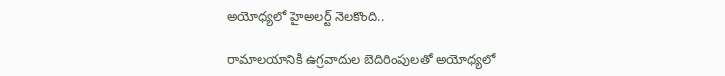అయోధ్యలో హైఅలర్ట్ నెలకొంది..

రామాలయానికి ఉగ్రవాదుల బెదిరింపులతో అయోధ్యలో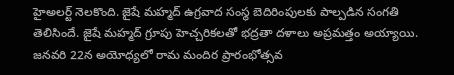హైఅలర్ట్ నెలకొంది. జైషే మహ్మద్ ఉగ్రవాద సంస్థ బెదిరింపులకు పాల్పడిన సంగతి తెలిసిందే. జైషే మహ్మద్ గ్రూపు హెచ్చరికలతో భద్రతా దళాలు అప్రమత్తం అయ్యాయి.   జనవరి 22న అయోధ్యలో రామ మందిర ప్రారంభోత్సవ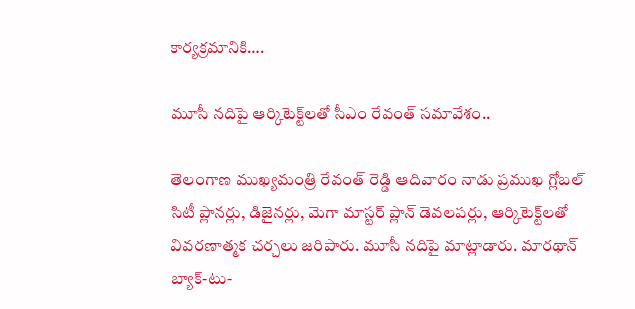కార్యక్రమానికి….

మూసీ నదిపై ఆర్కిటెక్ట్‌లతో సీఎం రేవంత్ సమావేశం..

తెలంగాణ ముఖ్యమంత్రి రేవంత్ రెడ్డి ఆదివారం నాడు ప్రముఖ గ్లోబల్ సిటీ ప్లానర్లు, డిజైనర్లు, మెగా మాస్టర్ ప్లాన్ డెవలపర్లు, ఆర్కిటెక్ట్‌లతో వివరణాత్మక చర్చలు జరిపారు. మూసీ నదిపై మాట్లాడారు. మారథాన్ బ్యాక్-టు-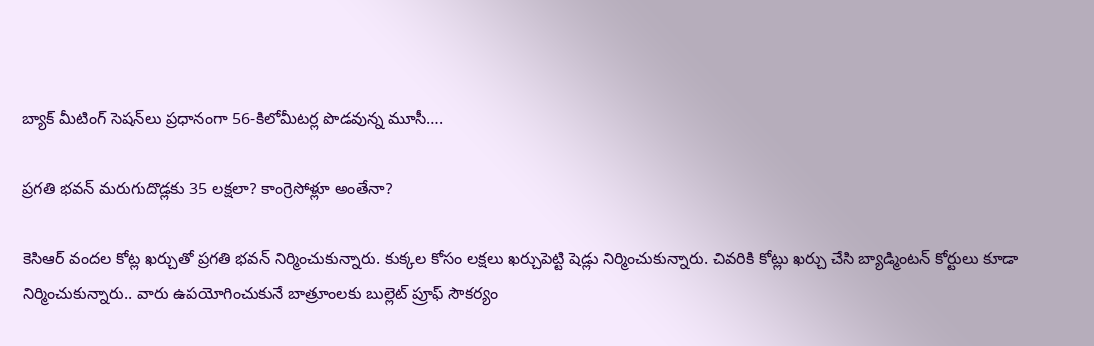బ్యాక్ మీటింగ్ సెషన్‌లు ప్రధానంగా 56-కిలోమీటర్ల పొడవున్న మూసీ….

ప్రగతి భవన్ మరుగుదొడ్లకు 35 లక్షలా? కాంగ్రెసోళ్లూ అంతేనా?

కెసిఆర్ వందల కోట్ల ఖర్చుతో ప్రగతి భవన్ నిర్మించుకున్నారు. కుక్కల కోసం లక్షలు ఖర్చుపెట్టి షెడ్లు నిర్మించుకున్నారు. చివరికి కోట్లు ఖర్చు చేసి బ్యాడ్మింటన్ కోర్టులు కూడా నిర్మించుకున్నారు.. వారు ఉపయోగించుకునే బాత్రూంలకు బుల్లెట్ ప్రూఫ్ సౌకర్యం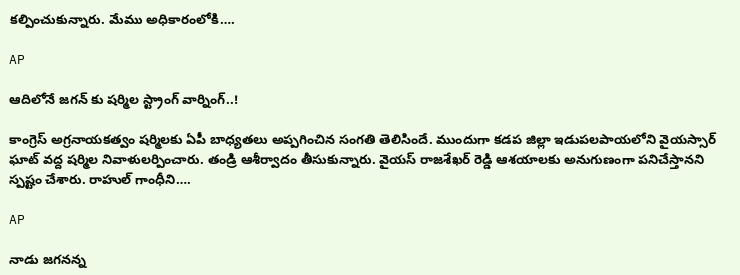కల్పించుకున్నారు. మేము అధికారంలోకి….

AP

ఆదిలోనే జగన్ కు షర్మిల స్ట్రాంగ్ వార్నింగ్..!

కాంగ్రెస్ అగ్రనాయకత్వం షర్మిలకు ఏపీ బాధ్యతలు అప్పగించిన సంగతి తెలిసిందే. ముందుగా కడప జిల్లా ఇడుపలపాయలోని వైయస్సార్ ఘాట్ వద్ద షర్మిల నివాళులర్పించారు. తండ్రి ఆశీర్వాదం తీసుకున్నారు. వైయస్ రాజశేఖర్ రెడ్డి ఆశయాలకు అనుగుణంగా పనిచేస్తానని స్పష్టం చేశారు. రాహుల్ గాంధీని….

AP

నాడు జగనన్న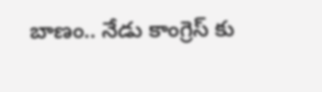బాణం.. నేడు కాంగ్రెస్‌ కు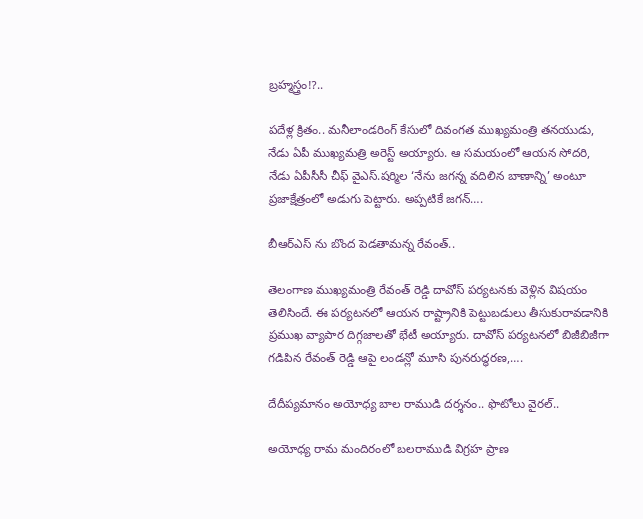బ్రహ్మస్త్రం!?..

పదేళ్ల క్రితం.. మనీలాండరింగ్‌ కేసులో దివంగత ముఖ్యమంత్రి తనయుడు, నేడు ఏపీ ముఖ్యమత్రి అరెస్ట్‌ అయ్యారు. ఆ సమయంలో ఆయన సోదరి, నేడు ఏపీసీసీ చీఫ్‌ వైఎస్‌.షర్మిల ‘నేను జగన్న వదిలిన బాణాన్ని’ అంటూ ప్రజాక్షేత్రంలో అడుగు పెట్టారు. అప్పటికే జగన్‌….

బీఆర్ఎస్ ను బొంద పెడతామన్న రేవంత్..

తెలంగాణ ముఖ్యమంత్రి రేవంత్ రెడ్డి దావోస్ పర్యటనకు వెళ్లిన విషయం తెలిసిందే. ఈ పర్యటనలో ఆయన రాష్ట్రానికి పెట్టుబడులు తీసుకురావడానికి ప్రముఖ వ్యాపార దిగ్గజాలతో భేటీ అయ్యారు. దావోస్ పర్యటనలో బిజీబిజీగా గడిపిన రేవంత్ రెడ్డి ఆపై లండన్లో మూసి పునరుద్ధరణ,….

దేదీప్యమానం అయోధ్య బాల రాముడి దర్శనం.. ఫొటోలు వైరల్..

అయోధ్య రామ మందిరంలో బలరాముడి విగ్రహ ప్రాణ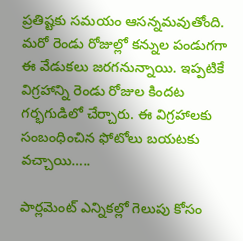ప్రతిష్టకు సమయం ఆసన్నమవుతోంది. మరో రెండు రోజుల్లో కన్నుల పండుగగా ఈ వేడుకలు జరగనున్నాయి. ఇప్పటికే విగ్రహాన్ని రెండు రోజుల కిందట గర్భగుడిలో చేర్చారు. ఈ విగ్రహాలకు సంబంధించిన ఫోటోలు బయటకు వచ్చాయి…..

పార్లమెంట్‌ ఎన్నికల్లో గెలుపు కోసం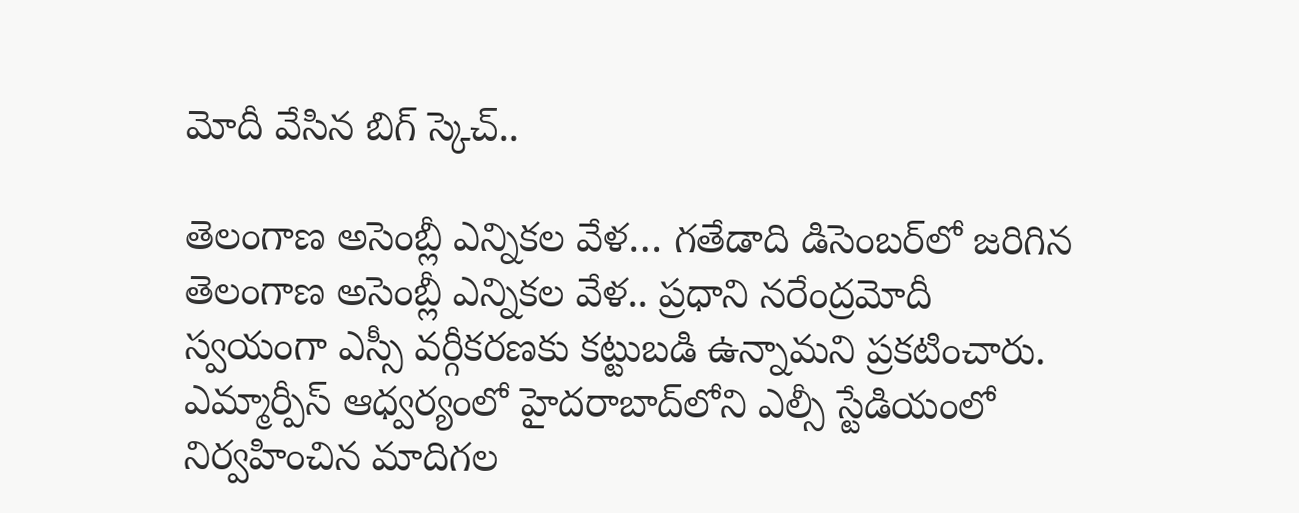మోదీ వేసిన బిగ్‌ స్కెచ్..

తెలంగాణ అసెంబ్లీ ఎన్నికల వేళ… గతేడాది డిసెంబర్‌లో జరిగిన తెలంగాణ అసెంబ్లీ ఎన్నికల వేళ.. ప్రధాని నరేంద్రమోదీ స్వయంగా ఎస్సీ వర్గీకరణకు కట్టుబడి ఉన్నామని ప్రకటించారు. ఎమ్మార్పీస్‌ ఆధ్వర్యంలో హైదరాబాద్‌లోని ఎల్సీ స్టేడియంలో నిర్వహించిన మాదిగల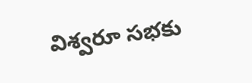విశ్వరూ సభకు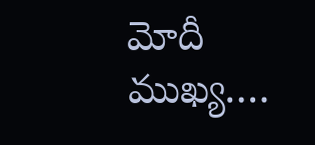మోదీ ముఖ్య….